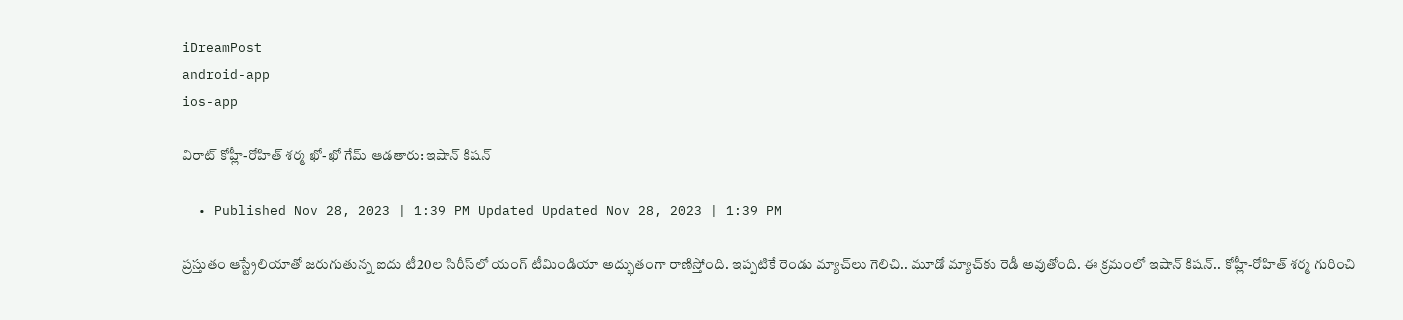iDreamPost
android-app
ios-app

విరాట్‌ కోహ్లీ-రోహిత్‌ శర్మ ఖో-ఖో గేమ్‌ ఆడతారు: ఇషాన్‌ కిషన్‌

  • Published Nov 28, 2023 | 1:39 PM Updated Updated Nov 28, 2023 | 1:39 PM

ప్రస్తుతం ఆస్ట్రేలియాతో జరుగుతున్న ఐదు టీ20ల సిరీస్‌లో యంగ్‌ టీమిండియా అద్భుతంగా రాణిస్తోంది. ఇప్పటికే రెండు మ్యాచ్‌లు గెలిచి.. మూడో మ్యాచ్‌కు రెడీ అవుతోంది. ఈ క్రమంలో ఇషాన్‌ కిషన్‌.. కోహ్లీ-రోహిత్‌ శర్మ గురించి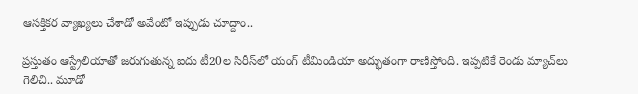ఆసక్తికర వ్యాఖ్యలు చేశాడో అవేంటో ఇప్పుడు చూద్దాం..

ప్రస్తుతం ఆస్ట్రేలియాతో జరుగుతున్న ఐదు టీ20ల సిరీస్‌లో యంగ్‌ టీమిండియా అద్భుతంగా రాణిస్తోంది. ఇప్పటికే రెండు మ్యాచ్‌లు గెలిచి.. మూడో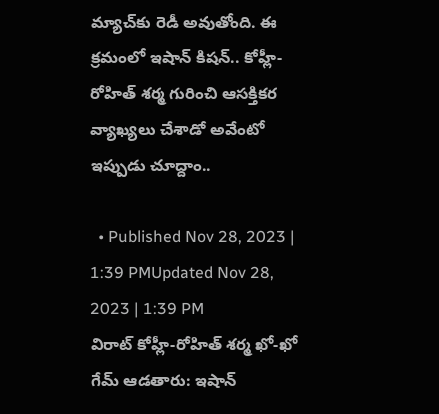మ్యాచ్‌కు రెడీ అవుతోంది. ఈ క్రమంలో ఇషాన్‌ కిషన్‌.. కోహ్లీ-రోహిత్‌ శర్మ గురించి ఆసక్తికర వ్యాఖ్యలు చేశాడో అవేంటో ఇప్పుడు చూద్దాం..

  • Published Nov 28, 2023 | 1:39 PMUpdated Nov 28, 2023 | 1:39 PM
విరాట్‌ కోహ్లీ-రోహిత్‌ శర్మ ఖో-ఖో గేమ్‌ ఆడతారు: ఇషాన్‌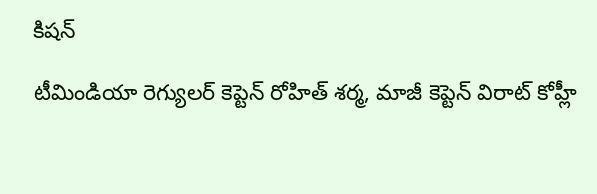కిషన్‌

టీమిండియా రెగ్యులర్‌ కెప్టెన్‌ రోహిత్‌ శర్మ, మాజీ కెప్టెన్‌ విరాట్‌ కోహ్లీ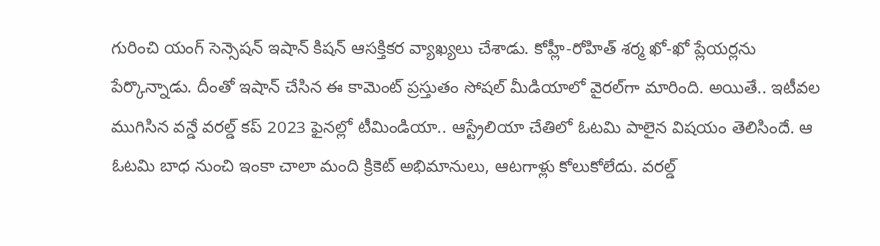గురించి యంగ్‌ సెన్సెషన్‌ ఇషాన్‌ కిషన్‌ ఆసక్తికర వ్యాఖ్యలు చేశాడు. కోహ్లీ-రోహిత్‌ శర్మ ఖో-ఖో ప్లేయర్లను పేర్కొన్నాడు. దీంతో ఇషాన్‌ చేసిన ఈ కామెంట్‌ ప్రస్తుతం సోషల్‌ మీడియాలో వైరల్‌గా మారింది. అయితే.. ఇటీవల ముగిసిన వన్డే వరల్డ్‌ కప్‌ 2023 ఫైనల్లో టీమిండియా.. ఆస్ట్రేలియా చేతిలో ఓటమి పాలైన విషయం తెలిసిందే. ఆ ఓటమి బాధ నుంచి ఇంకా చాలా మంది క్రికెట్‌ అభిమానులు, ఆటగాళ్లు కోలుకోలేదు. వరల్డ్‌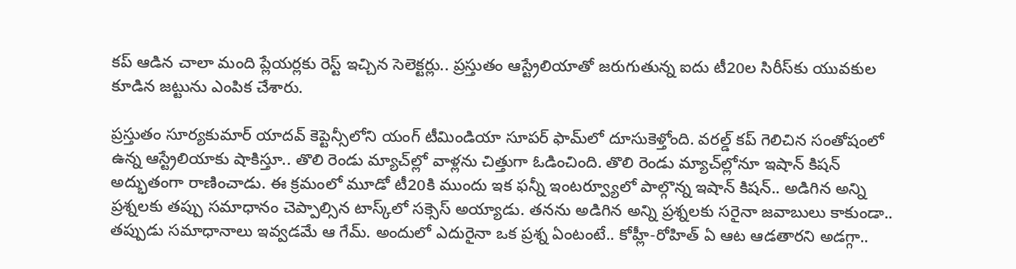కప్‌ ఆడిన చాలా మంది ప్లేయర్లకు రెస్ట్‌ ఇచ్చిన సెలెక్టర్లు.. ప్రస్తుతం ఆస్ట్రేలియాతో జరుగుతున్న ఐదు టీ20ల సిరీస్‌కు యువకుల కూడిన జట్టును ఎంపిక చేశారు.

ప్రస్తుతం సూర్యకుమార్‌ యాదవ్‌ కెప్టెన్సీలోని యంగ్‌ టీమిండియా సూపర్‌ ఫామ్‌లో దూసుకెళ్తోంది. వరల్డ్‌ కప్‌ గెలిచిన సంతోషంలో ఉన్న ఆస్ట్రేలియాకు షాకిస్తూ.. తొలి రెండు మ్యాచ్‌ల్లో వాళ్లను చిత్తుగా ఓడించింది. తొలి రెండు మ్యాచ్‌ల్లోనూ ఇషాన్‌ కిషన్‌ అద్భుతంగా రాణించాడు. ఈ క్రమంలో మూడో టీ20కి ముందు ఇక ఫన్నీ ఇంటర్వ్యూలో పాల్గొన్న ఇషాన్‌ కిషన్‌.. అడిగిన అన్ని ప్రశ్నలకు తప్పు సమాధానం చెప్పాల్సిన టాస్క్‌లో సక్సెస్‌ అయ్యాడు. తనను అడిగిన అన్ని ప్రశ్నలకు సరైనా జవాబులు కాకుండా.. తప్పుడు సమాధానాలు ఇవ్వడమే ఆ గేమ్‌. అందులో ఎదురైనా ఒక ప్రశ్న ఏంటంటే.. కోహ్లీ-రోహిత్‌ ఏ ఆట ఆడతారని అడగ్గా..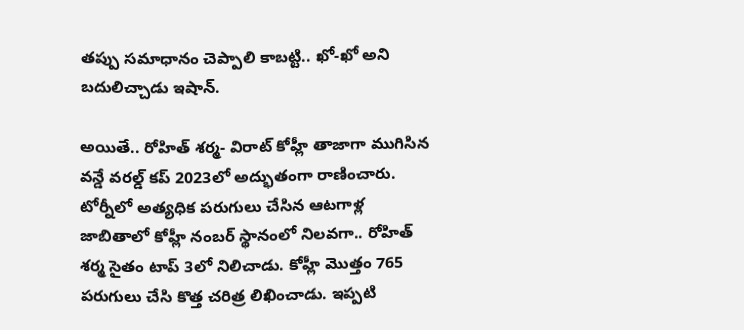తప్పు సమాధానం చెప్పాలి కాబట్టి.. ఖో-ఖో అని బదులిచ్చాడు ఇషాన్‌.

అయితే.. రోహిత్‌ శర్మ- విరాట్‌ కోహ్లీ తాజాగా ముగిసిన వన్డే వరల్డ్‌ కప్‌ 2023లో అద్భుతంగా రాణించారు. టోర్నీలో అత్యధిక పరుగులు చేసిన ఆటగాళ్ల జాబితాలో కోహ్లీ నంబర్‌ స్థానంలో నిలవగా.. రోహిత్‌ శర్మ సైతం టాప్‌ 3లో నిలిచాడు. కోహ్లీ మొత్తం 765 పరుగులు చేసి కొత్త చరిత్ర లిఖించాడు. ఇప్పటి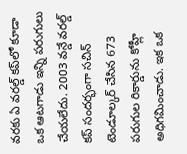వరకు ఏ వరల్డ్‌ కప్‌లో కూడా ఒక ఆటగాడు ఇన్ని పరుగులు చేయలేదు. 2003 వన్డే వరల్డ్‌ కప్‌ సందర్భంగా సచిన్‌ టెండూల్కర్‌ చేసిన 673 పరుగుల రికార్డును కోహ్లీ అధిగమించాడు. ఇక ఒక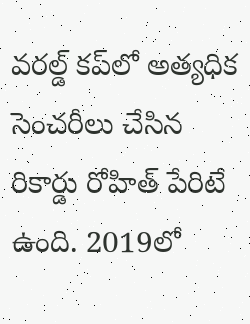వరల్డ్‌ కప్‌లో అత్యధిక సెంచరీలు చేసిన రికార్డు రోహిత్‌ పేరిటే ఉంది. 2019లో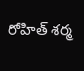రోహిత్‌ శర్మ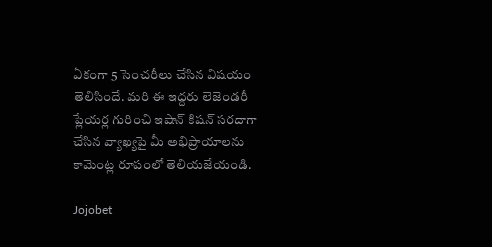ఏకంగా 5 సెంచరీలు చేసిన విషయం తెలిసిందే. మరి ఈ ఇద్దరు లెజెండరీ ప్లేయర్ల గురించి ఇషాన్‌ కిషన్‌ సరదాగా చేసిన వ్యాఖ్యపై మీ అభిప్రాయాలను కామెంట్ల రూపంలో తెలియజేయండి.

Jojobet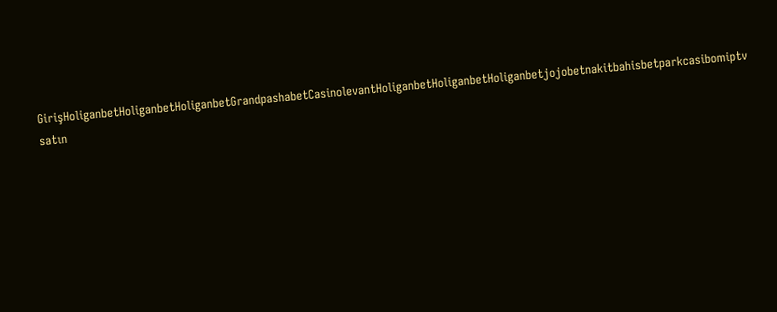GirişHoliganbetHoliganbetHoliganbetGrandpashabetCasinolevantHoliganbetHoliganbetHoliganbetjojobetnakitbahisbetparkcasibomiptv satın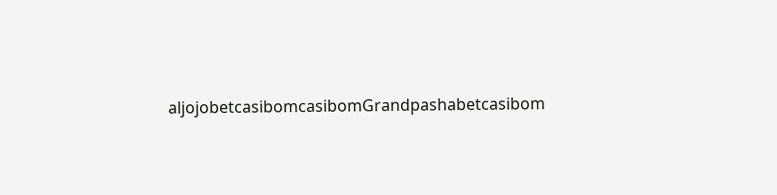aljojobetcasibomcasibomGrandpashabetcasibom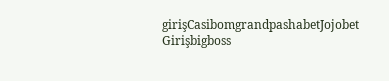girişCasibomgrandpashabetJojobet Girişbigboss